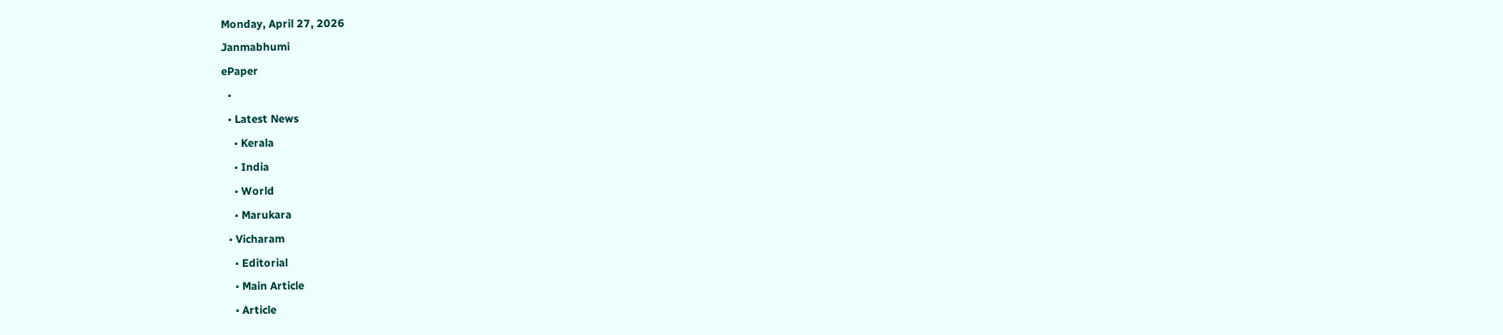Monday, April 27, 2026
Janmabhumi
ePaper
  •
  • Latest News
    • Kerala
    • India
    • World
    • Marukara
  • Vicharam
    • Editorial
    • Main Article
    • Article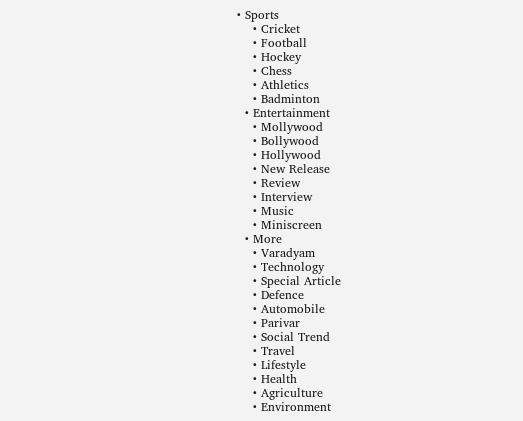• Sports
    • Cricket
    • Football
    • Hockey
    • Chess
    • Athletics
    • Badminton
  • Entertainment
    • Mollywood
    • Bollywood
    • Hollywood
    • New Release
    • Review
    • Interview
    • Music
    • Miniscreen
  • More
    • Varadyam
    • Technology
    • Special Article
    • Defence
    • Automobile
    • Parivar
    • Social Trend
    • Travel
    • Lifestyle
    • Health
    • Agriculture
    • Environment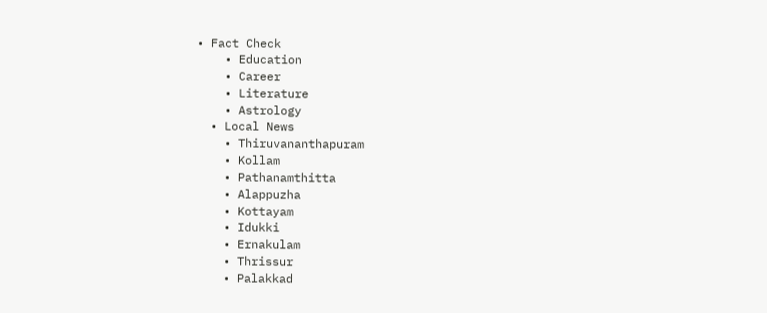• Fact Check
    • Education
    • Career
    • Literature
    • Astrology
  • Local News
    • Thiruvananthapuram
    • Kollam
    • Pathanamthitta
    • Alappuzha
    • Kottayam
    • Idukki
    • Ernakulam
    • Thrissur
    • Palakkad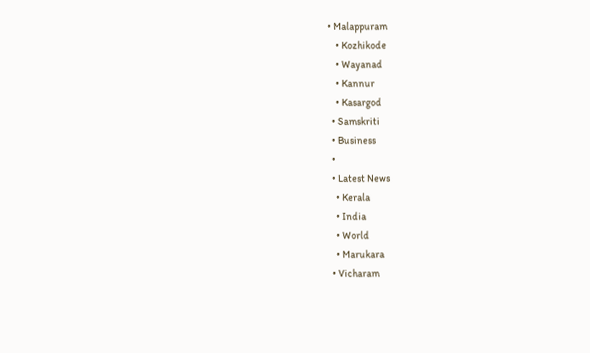• Malappuram
    • Kozhikode
    • Wayanad
    • Kannur
    • Kasargod
  • Samskriti
  • Business
  •
  • Latest News
    • Kerala
    • India
    • World
    • Marukara
  • Vicharam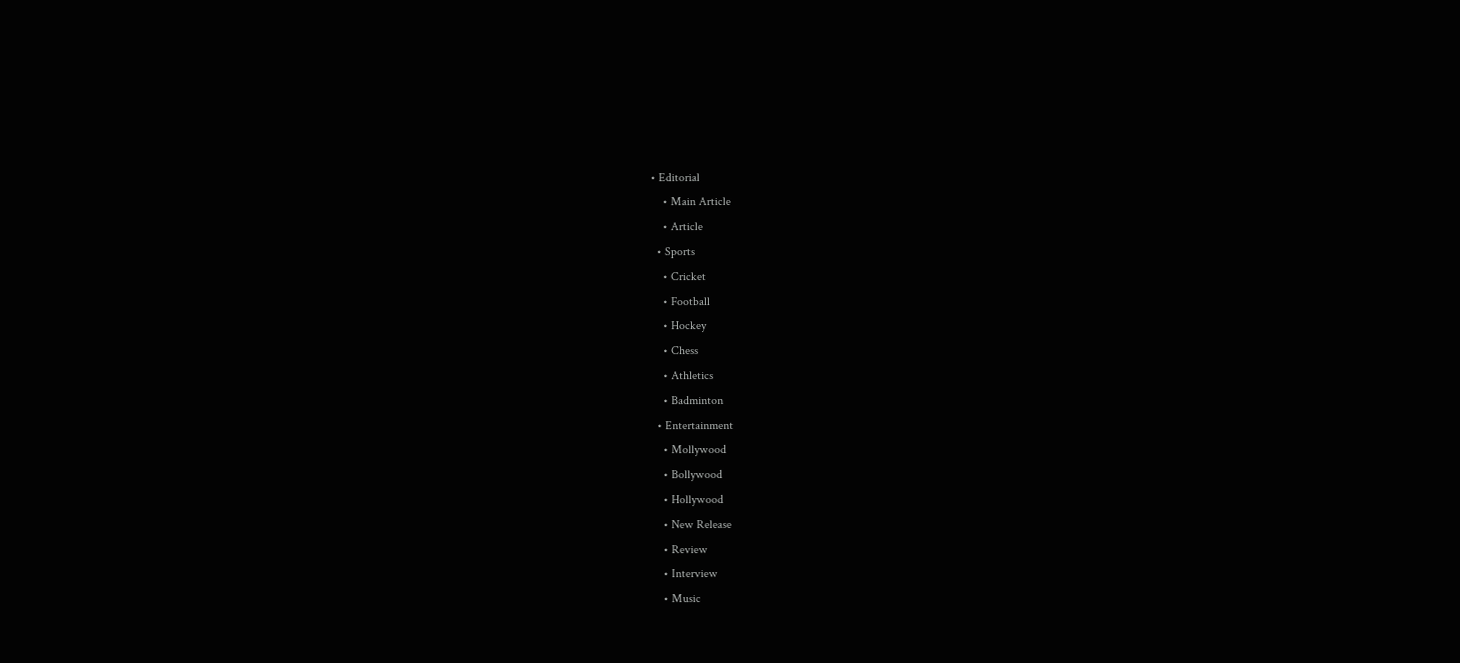• Editorial
    • Main Article
    • Article
  • Sports
    • Cricket
    • Football
    • Hockey
    • Chess
    • Athletics
    • Badminton
  • Entertainment
    • Mollywood
    • Bollywood
    • Hollywood
    • New Release
    • Review
    • Interview
    • Music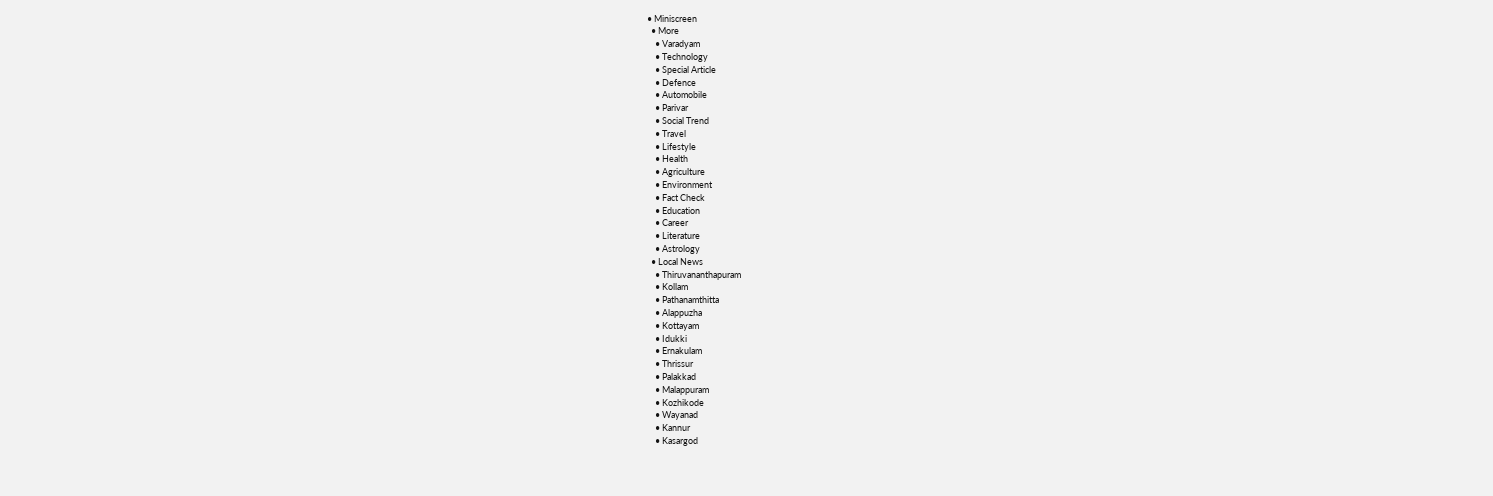• Miniscreen
  • More
    • Varadyam
    • Technology
    • Special Article
    • Defence
    • Automobile
    • Parivar
    • Social Trend
    • Travel
    • Lifestyle
    • Health
    • Agriculture
    • Environment
    • Fact Check
    • Education
    • Career
    • Literature
    • Astrology
  • Local News
    • Thiruvananthapuram
    • Kollam
    • Pathanamthitta
    • Alappuzha
    • Kottayam
    • Idukki
    • Ernakulam
    • Thrissur
    • Palakkad
    • Malappuram
    • Kozhikode
    • Wayanad
    • Kannur
    • Kasargod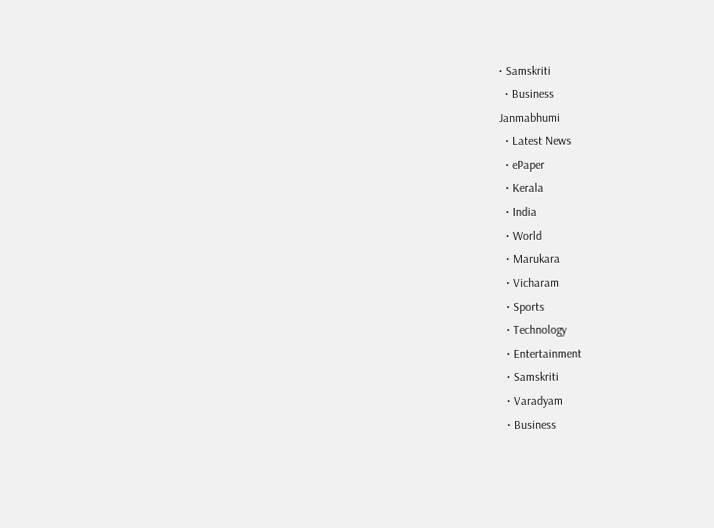• Samskriti
  • Business
Janmabhumi
  • Latest News
  • ePaper
  • Kerala
  • India
  • World
  • Marukara
  • Vicharam
  • Sports
  • Technology
  • Entertainment
  • Samskriti
  • Varadyam
  • Business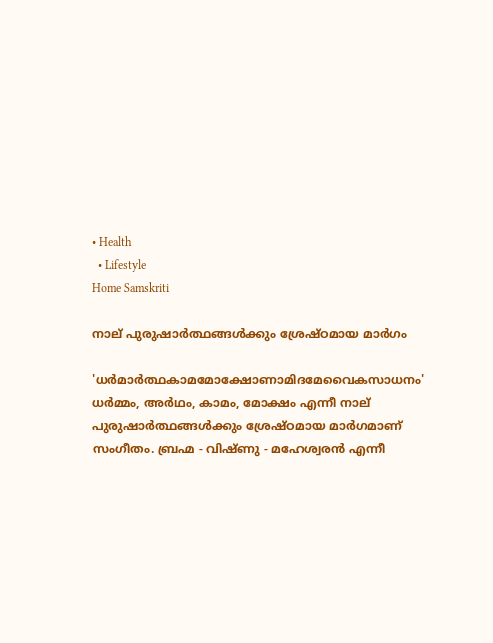• Health
  • Lifestyle
Home Samskriti

നാല് പുരുഷാര്‍ത്ഥങ്ങള്‍ക്കും ശ്രേഷ്ഠമായ മാര്‍ഗം

'ധര്‍മാര്‍ത്ഥകാമമോക്ഷോണാമിദമേവൈകസാധനം' ധര്‍മ്മം, അര്‍ഥം, കാമം, മോക്ഷം എന്നീ നാല് പുരുഷാര്‍ത്ഥങ്ങള്‍ക്കും ശ്രേഷ്ഠമായ മാര്‍ഗമാണ് സംഗീതം. ബ്രഹ്മ - വിഷ്ണു - മഹേശ്വരന്‍ എന്നീ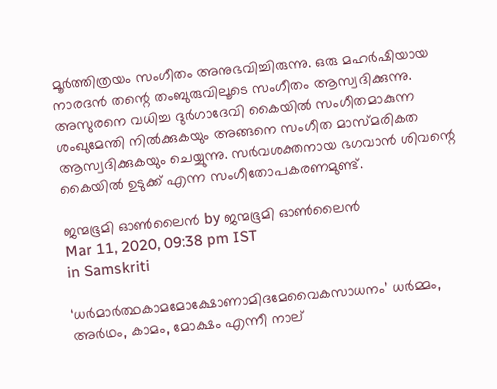മൂര്‍ത്തിത്രയം സംഗീതം അനുഭവിച്ചിരുന്നു. ഒരു മഹര്‍ഷിയായ നാരദന്‍ തന്റെ തംബുരുവിലൂടെ സംഗീതം ആസ്വദിക്കുന്നു. അസുരനെ വധിച്ച ദുര്‍ഗാദേവി കൈയില്‍ സംഗീതമാകുന്ന ശംഖുമേന്തി നില്‍ക്കുകയും അങ്ങനെ സംഗീത മാസ്മരികത ആസ്വദിക്കുകയും ചെയ്യുന്നു. സര്‍വശക്തനായ ഭഗവാന്‍ ശിവന്റെ കൈയില്‍ ഉടുക്ക് എന്ന സംഗീതോപകരണമുണ്ട്.

ജന്മഭൂമി ഓണ്‍ലൈന്‍ by ജന്മഭൂമി ഓണ്‍ലൈന്‍
Mar 11, 2020, 09:38 pm IST
in Samskriti

‘ധര്‍മാര്‍ത്ഥകാമമോക്ഷോണാമിദമേവൈകസാധനം’ ധര്‍മ്മം, അര്‍ഥം, കാമം, മോക്ഷം എന്നീ നാല്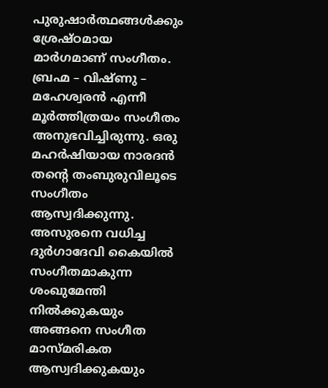പുരുഷാര്‍ത്ഥങ്ങള്‍ക്കും ശ്രേഷ്ഠമായ മാര്‍ഗമാണ് സംഗീതം. ബ്രഹ്മ – വിഷ്ണു – മഹേശ്വരന്‍ എന്നീ മൂര്‍ത്തിത്രയം സംഗീതം അനുഭവിച്ചിരുന്നു. ഒരു മഹര്‍ഷിയായ നാരദന്‍ തന്റെ തംബുരുവിലൂടെ സംഗീതം ആസ്വദിക്കുന്നു. അസുരനെ വധിച്ച ദുര്‍ഗാദേവി കൈയില്‍ സംഗീതമാകുന്ന ശംഖുമേന്തി നില്‍ക്കുകയും അങ്ങനെ സംഗീത മാസ്മരികത ആസ്വദിക്കുകയും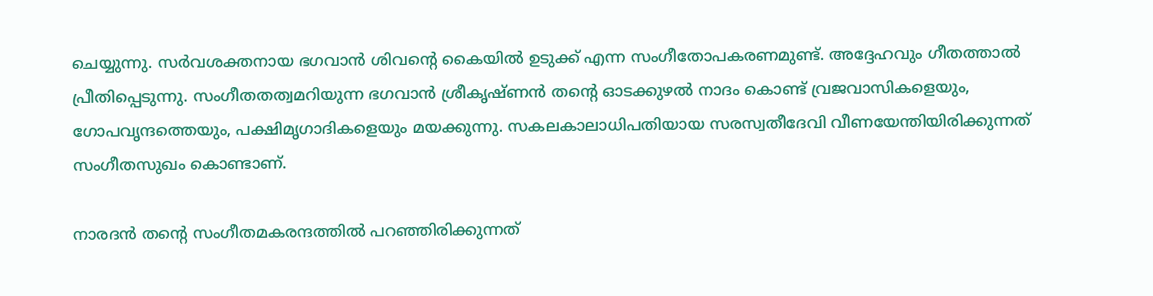ചെയ്യുന്നു. സര്‍വശക്തനായ ഭഗവാന്‍ ശിവന്റെ കൈയില്‍ ഉടുക്ക് എന്ന സംഗീതോപകരണമുണ്ട്. അദ്ദേഹവും ഗീതത്താല്‍ പ്രീതിപ്പെടുന്നു. സംഗീതതത്വമറിയുന്ന ഭഗവാന്‍ ശ്രീകൃഷ്ണന്‍ തന്റെ ഓടക്കുഴല്‍ നാദം കൊണ്ട് വ്രജവാസികളെയും, ഗോപവൃന്ദത്തെയും, പക്ഷിമൃഗാദികളെയും മയക്കുന്നു. സകലകാലാധിപതിയായ സരസ്വതീദേവി വീണയേന്തിയിരിക്കുന്നത് സംഗീതസുഖം കൊണ്ടാണ്.

നാരദന്‍ തന്റെ സംഗീതമകരന്ദത്തില്‍ പറഞ്ഞിരിക്കുന്നത്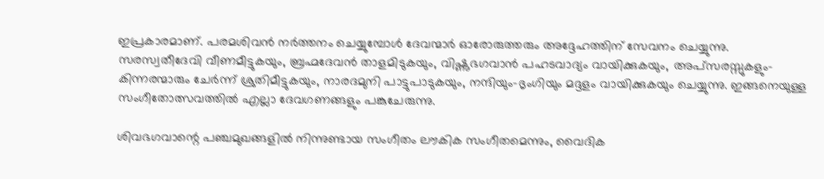ഇപ്രകാരമാണ്. പരമശിവന്‍ നര്‍ത്തനം ചെയ്യുമ്പോള്‍ ദേവന്മാര്‍ ഓരോരുത്തരും അദ്ദേഹത്തിന് സേവനം ചെയ്യുന്നു. സരസ്വതീദേവി വീണമീട്ടുകയും, ബ്രഹ്മദേവന്‍ താളമിടുകയും, വിഷ്ണുഭഗവാന്‍ പഹടവാദ്യം വായിക്കുകയും, അപ്‌സരസ്സുകളും- കിന്നരന്മാരും ചേര്‍ന്ന് ശ്രുതിമീട്ടുകയും, നാരദമുനി പാട്ടുപാടുകയും, നന്ദിയും-ഭൃംഗിയും മദ്ദളം വായിക്കുകയും ചെയ്യുന്നു. ഇങ്ങനെയുള്ള സംഗീതോത്സവത്തില്‍ എല്ലാ ദേവഗണങ്ങളും പങ്കുചേരുന്നു.

ശിവഭഗവാന്റെ പഞ്ചമുഖങ്ങളില്‍ നിന്നുണ്ടായ സംഗീതം ലൗകിക സംഗീതമെന്നും, വൈദിക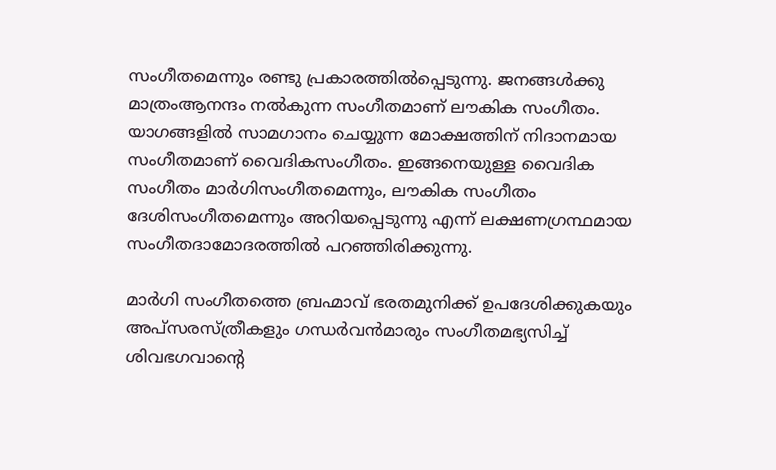സംഗീതമെന്നും രണ്ടു പ്രകാരത്തില്‍പ്പെടുന്നു. ജനങ്ങള്‍ക്കു മാത്രംആനന്ദം നല്‍കുന്ന സംഗീതമാണ് ലൗകിക സംഗീതം. യാഗങ്ങളില്‍ സാമഗാനം ചെയ്യുന്ന മോക്ഷത്തിന് നിദാനമായ സംഗീതമാണ് വൈദികസംഗീതം. ഇങ്ങനെയുള്ള വൈദിക സംഗീതം മാര്‍ഗിസംഗീതമെന്നും, ലൗകിക സംഗീതം ദേശിസംഗീതമെന്നും അറിയപ്പെടുന്നു എന്ന് ലക്ഷണഗ്രന്ഥമായ സംഗീതദാമോദരത്തില്‍ പറഞ്ഞിരിക്കുന്നു.

മാര്‍ഗി സംഗീതത്തെ ബ്രഹ്മാവ് ഭരതമുനിക്ക് ഉപദേശിക്കുകയും അപ്‌സരസ്ത്രീകളും ഗന്ധര്‍വന്‍മാരും സംഗീതമഭ്യസിച്ച് ശിവഭഗവാന്റെ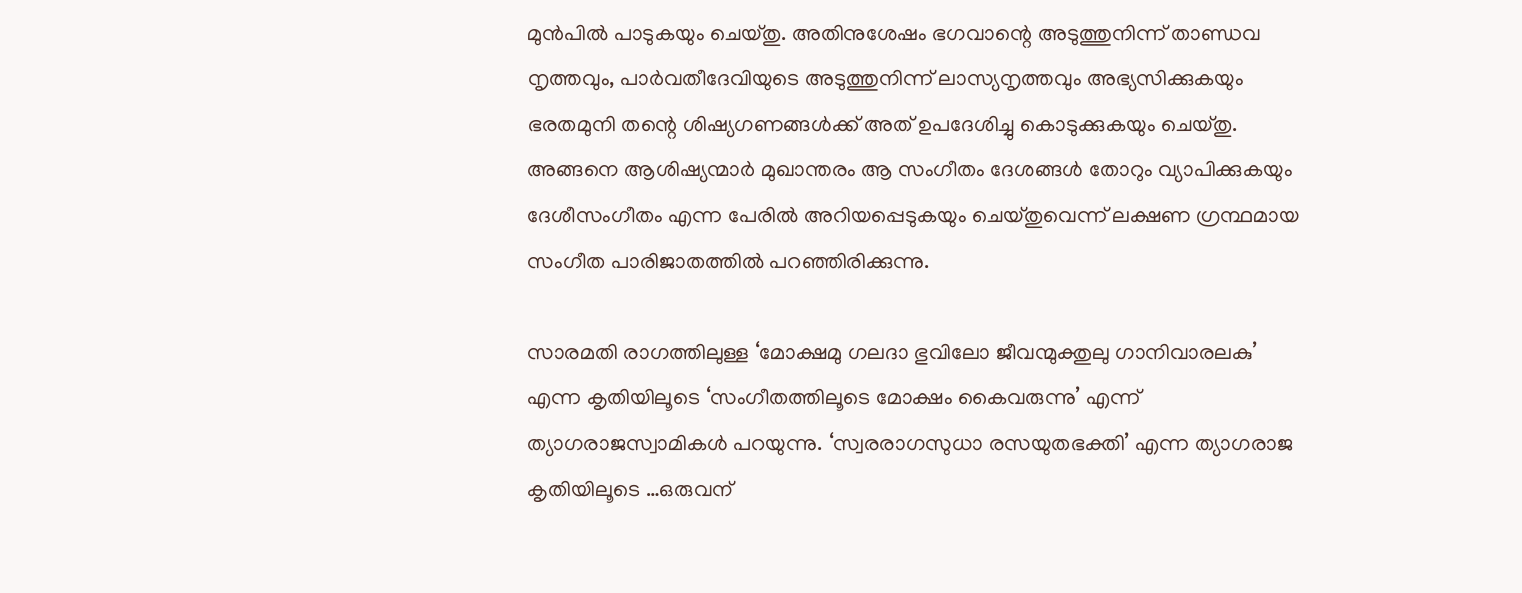മുന്‍പില്‍ പാടുകയും ചെയ്തു. അതിനുശേഷം ഭഗവാന്റെ അടുത്തുനിന്ന് താണ്ഡവ നൃത്തവും, പാര്‍വതീദേവിയുടെ അടുത്തുനിന്ന് ലാസ്യനൃത്തവും അഭ്യസിക്കുകയും ഭരതമുനി തന്റെ ശിഷ്യഗണങ്ങള്‍ക്ക് അത് ഉപദേശിച്ചു കൊടുക്കുകയും ചെയ്തു. അങ്ങനെ ആശിഷ്യന്മാര്‍ മുഖാന്തരം ആ സംഗീതം ദേശങ്ങള്‍ തോറും വ്യാപിക്കുകയും ദേശീസംഗീതം എന്ന പേരില്‍ അറിയപ്പെടുകയും ചെയ്തുവെന്ന് ലക്ഷണ ഗ്രന്ഥമായ സംഗീത പാരിജാതത്തില്‍ പറഞ്ഞിരിക്കുന്നു.

സാരമതി രാഗത്തിലുള്ള ‘മോക്ഷമു ഗലദാ ഭുവിലോ ജീവന്മുക്തുലു ഗാനിവാരലകു’ എന്ന കൃതിയിലൂടെ ‘സംഗീതത്തിലൂടെ മോക്ഷം കൈവരുന്നു’ എന്ന് ത്യാഗരാജസ്വാമികള്‍ പറയുന്നു. ‘സ്വരരാഗസുധാ രസയുതഭക്തി’ എന്ന ത്യാഗരാജ കൃതിയിലൂടെ …ഒരുവന്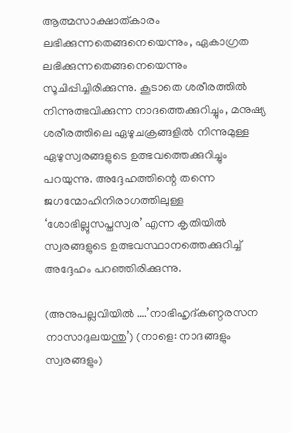ആത്മസാക്ഷാത്കാരം ലഭിക്കുന്നതെങ്ങനെയെന്നും, ഏകാഗ്രത ലഭിക്കുന്നതെങ്ങനെയെന്നും സൂചിപ്പിച്ചിരിക്കുന്നു. കൂടാതെ ശരീരത്തില്‍ നിന്നുത്ഭവിക്കുന്ന നാദത്തെക്കുറിച്ചും, മനുഷ്യ ശരീരത്തിലെ ഏഴുചക്രങ്ങളില്‍ നിന്നുമുള്ള ഏഴുസ്വരങ്ങളുടെ ഉത്ഭവത്തെക്കുറിച്ചും പറയുന്നു. അദ്ദേഹത്തിന്റെ തന്നെ ജഗന്മോഹിനിരാഗത്തിലുള്ള ‘ശോഭില്ലുസപ്തസ്വര’ എന്ന കൃതിയില്‍ സ്വരങ്ങളുടെ ഉത്ഭവസ്ഥാനത്തെക്കുറിച്ച് അദ്ദേഹം പറഞ്ഞിരിക്കുന്നു.

(അനുപല്ലവിയില്‍ ….’നാഭിഹൃദ്കണ്ഠരസന നാസാദുലയന്തു’) (നാളെ: നാദങ്ങളും സ്വരങ്ങളും)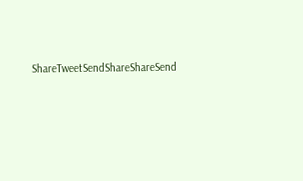ShareTweetSendShareShareSend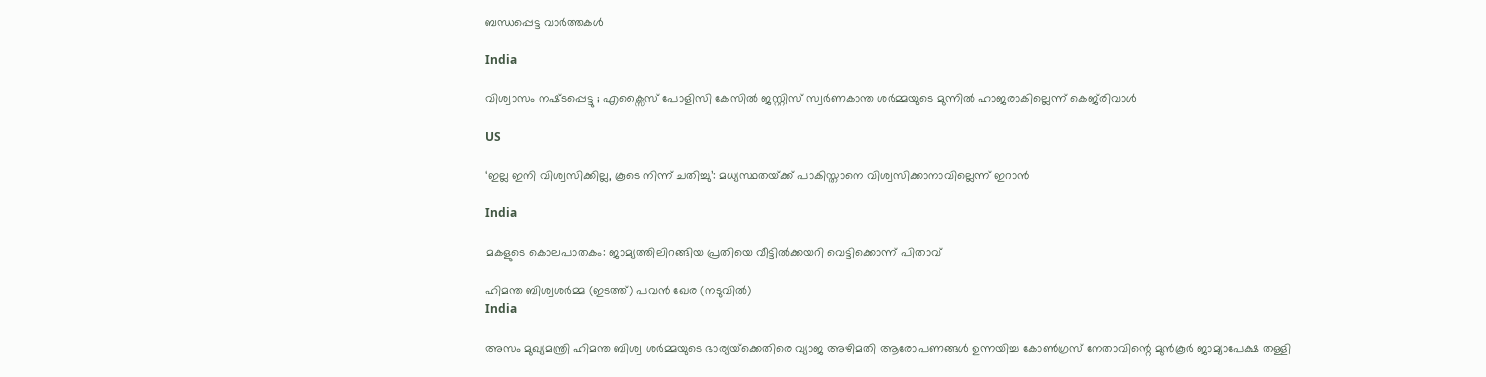ബന്ധപ്പെട്ട വാര്‍ത്തകള്‍

India

വിശ്വാസം നഷ്‌ടപ്പെട്ടു ; എക്സൈസ് പോളിസി കേസിൽ ജസ്റ്റിസ് സ്വർണകാന്ത ശർമ്മയുടെ മുന്നിൽ ഹാജരാകില്ലെന്ന് കെജ്‌രിവാൾ

US

‘ഇല്ല ഇനി വിശ്വസിക്കില്ല, കൂടെ നിന്ന് ചതിച്ചു’: മധ്യസ്ഥതയ്‌ക്ക് പാകിസ്താനെ വിശ്വസിക്കാനാവില്ലെന്ന് ഇറാൻ

India

മകളുടെ കൊലപാതകം: ജാമ്യത്തിലിറങ്ങിയ പ്രതിയെ വീട്ടിൽക്കയറി വെട്ടിക്കൊന്ന് പിതാവ്

ഹിമന്ത ബിശ്വശര്‍മ്മ (ഇടത്ത്) പവന്‍ ഖേര (നടുവില്‍)
India

അസം മുഖ്യമന്ത്രി ഹിമന്ത ബിശ്വ ശർമ്മയുടെ ഭാര്യയ്‌ക്കെതിരെ വ്യാജ അഴിമതി ആരോപണങ്ങൾ ഉന്നയിച്ച കോൺഗ്രസ് നേതാവിന്റെ മുൻകൂർ ജാമ്യാപേക്ഷ തള്ളി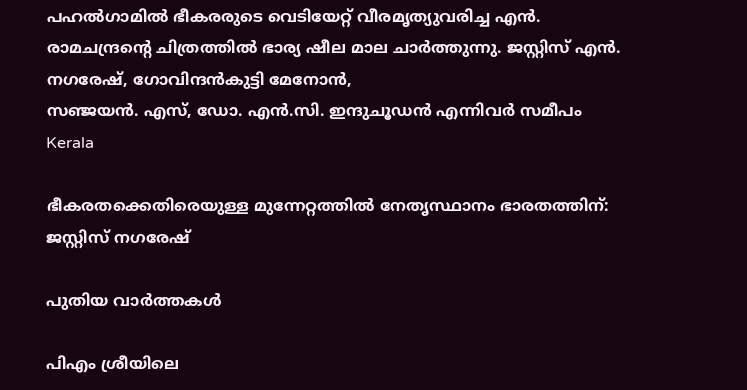പഹല്‍ഗാമില്‍ ഭീകരരുടെ വെടിയേറ്റ് വീരമൃത്യുവരിച്ച എന്‍. രാമചന്ദ്രന്റെ ചിത്രത്തില്‍ ഭാര്യ ഷീല മാല ചാര്‍ത്തുന്നു. ജസ്റ്റിസ് എന്‍. നഗരേഷ്, ഗോവിന്ദന്‍കുട്ടി മേനോന്‍,
സഞ്ജയന്‍. എസ്, ഡോ. എന്‍.സി. ഇന്ദുചൂഡന്‍ എന്നിവര്‍ സമീപം
Kerala

ഭീകരതക്കെതിരെയുള്ള മുന്നേറ്റത്തില്‍ നേതൃസ്ഥാനം ഭാരതത്തിന്: ജസ്റ്റിസ് നഗരേഷ്

പുതിയ വാര്‍ത്തകള്‍

പിഎം ശ്രീയിലെ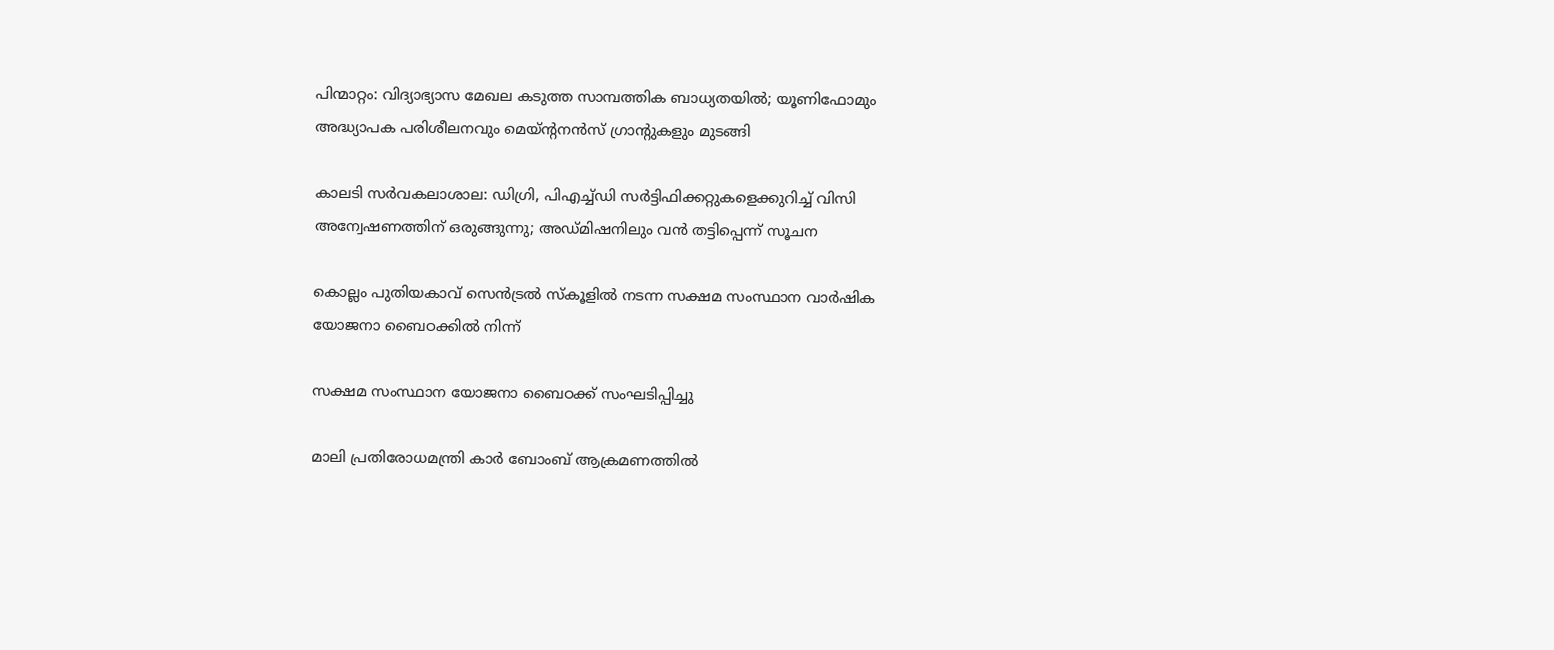പിന്മാറ്റം: വിദ്യാഭ്യാസ മേഖല കടുത്ത സാമ്പത്തിക ബാധ്യതയില്‍; യൂണിഫോമും അദ്ധ്യാപക പരിശീലനവും മെയ്ന്റനന്‍സ് ഗ്രാന്റുകളും മുടങ്ങി

കാലടി സര്‍വകലാശാല: ഡിഗ്രി, പിഎച്ച്ഡി സര്‍ട്ടിഫിക്കറ്റുകളെക്കുറിച്ച് വിസി അന്വേഷണത്തിന് ഒരുങ്ങുന്നു; അഡ്മിഷനിലും വന്‍ തട്ടിപ്പെന്ന് സൂചന

കൊല്ലം പുതിയകാവ് സെന്‍ട്രല്‍ സ്‌കൂളില്‍ നടന്ന സക്ഷമ സംസ്ഥാന വാര്‍ഷിക യോജനാ ബൈഠക്കില്‍ നിന്ന്‌

സക്ഷമ സംസ്ഥാന യോജനാ ബൈഠക്ക് സംഘടിപ്പിച്ചു

മാലി പ്രതിരോധമന്ത്രി കാർ ബോംബ് ആക്രമണത്തിൽ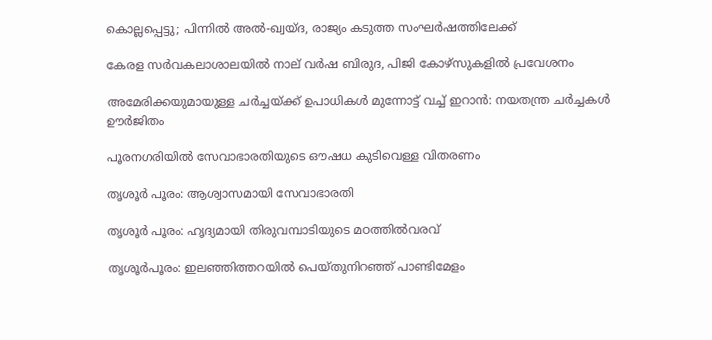കൊല്ലപ്പെട്ടു; പിന്നിൽ അൽ-ഖ്വയ്ദ, രാജ്യം കടുത്ത സംഘർഷത്തിലേക്ക്

കേരള സര്‍വകലാശാലയില്‍ നാല് വര്‍ഷ ബിരുദ, പിജി കോഴ്‌സുകളില്‍ പ്രവേശനം

അമേരിക്കയുമായുള്ള ചർച്ചയ്‌ക്ക് ഉപാധികൾ മുന്നോട്ട് വച്ച് ഇറാൻ: നയതന്ത്ര ചർച്ചകൾ ഊർജിതം

പൂരനഗരിയില്‍ സേവാഭാരതിയുടെ ഔഷധ കുടിവെള്ള വിതരണം

തൃശൂര്‍ പൂരം: ആശ്വാസമായി സേവാഭാരതി

തൃശൂര്‍ പൂരം: ഹൃദ്യമായി തിരുവമ്പാടിയുടെ മഠത്തില്‍വരവ്

തൃശൂര്‍പൂരം: ഇലഞ്ഞിത്തറയില്‍ പെയ്തുനിറഞ്ഞ് പാണ്ടിമേളം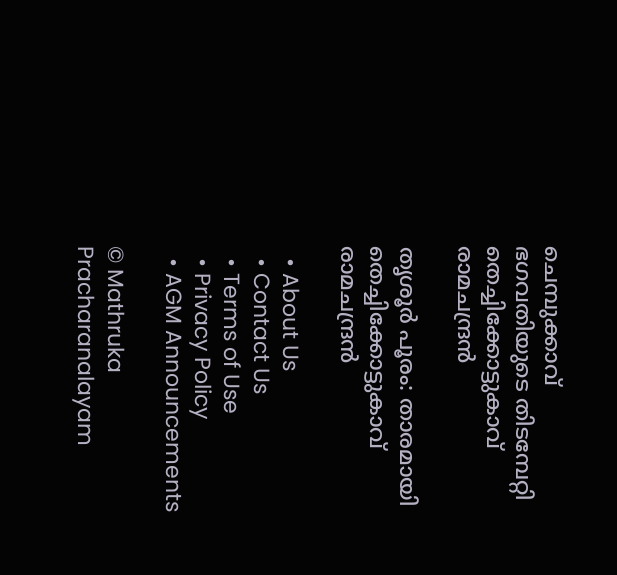ചെമ്പുക്കാവ് ഭഗവതിയുടെ തിടമ്പേറ്റി തെച്ചിക്കോട്ടുകാവ് രാമചന്ദ്രന്‍

തൃശൂര്‍ പൂരം: താരമായി തെച്ചിക്കോട്ടുകാവ് രാമചന്ദ്രന്‍

  • About Us
  • Contact Us
  • Terms of Use
  • Privacy Policy
  • AGM Announcements

© Mathruka Pracharanalayam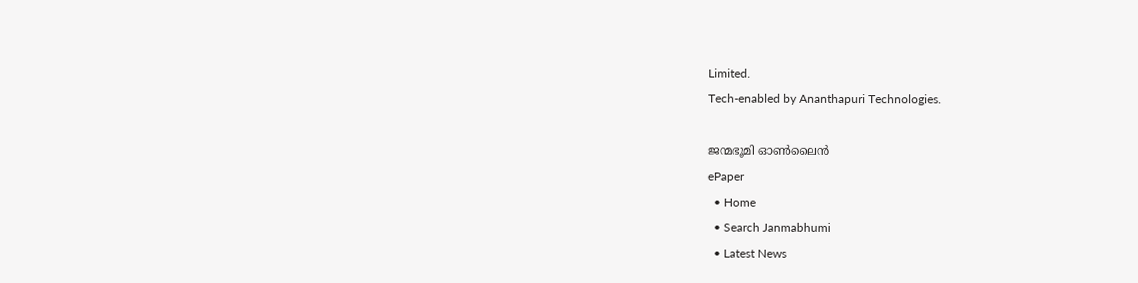Limited.
Tech-enabled by Ananthapuri Technologies.

ജന്മഭൂമി ഓണ്‍ലൈന്‍
ePaper
  • Home
  • Search Janmabhumi
  • Latest News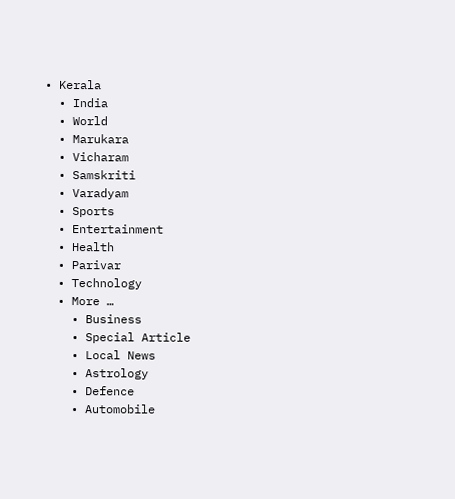• Kerala
  • India
  • World
  • Marukara
  • Vicharam
  • Samskriti
  • Varadyam
  • Sports
  • Entertainment
  • Health
  • Parivar
  • Technology
  • More …
    • Business
    • Special Article
    • Local News
    • Astrology
    • Defence
    • Automobile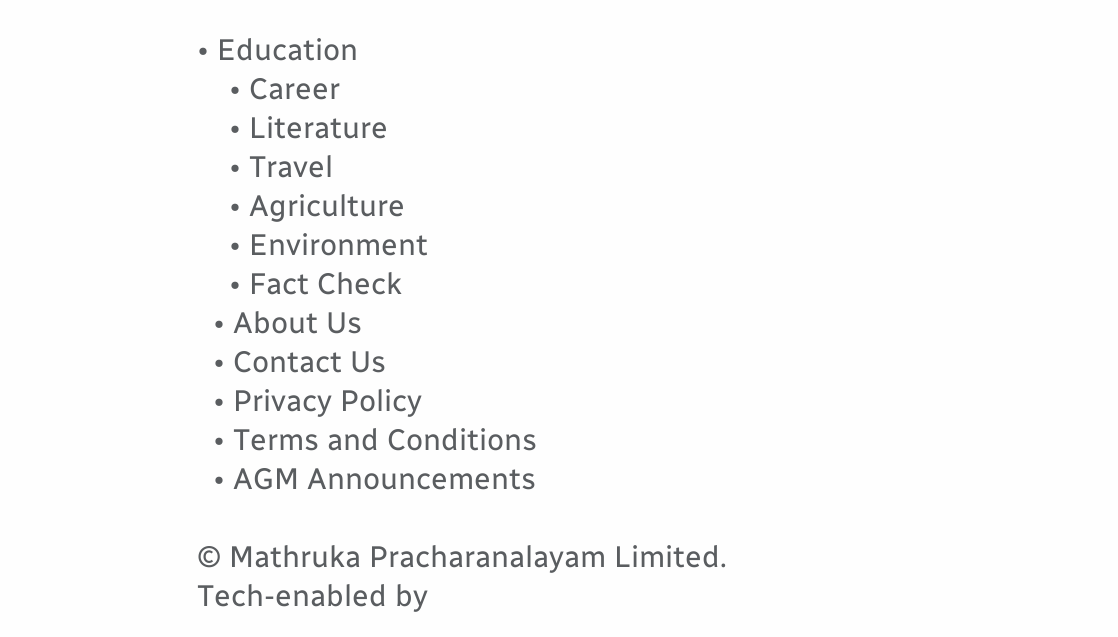• Education
    • Career
    • Literature
    • Travel
    • Agriculture
    • Environment
    • Fact Check
  • About Us
  • Contact Us
  • Privacy Policy
  • Terms and Conditions
  • AGM Announcements

© Mathruka Pracharanalayam Limited.
Tech-enabled by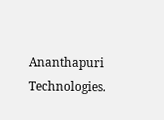Ananthapuri Technologies.